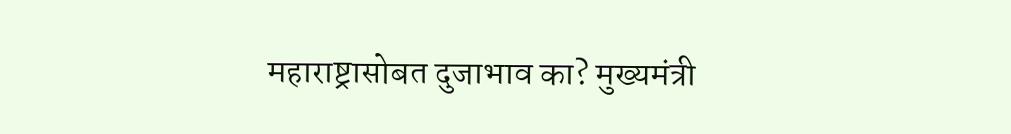महाराष्ट्रासोबत दुजाभाव का? मुख्यमंत्री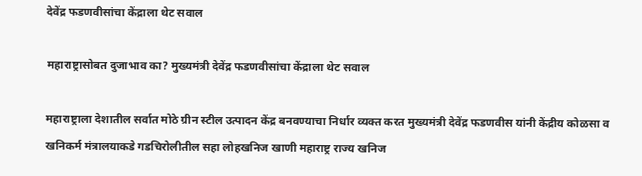देवेंद्र फडणवीसांचा केंद्राला थेट सवाल

महाराष्ट्रासोबत दुजाभाव का? मुख्यमंत्री देवेंद्र फडणवीसांचा केंद्राला थेट सवाल

महाराष्ट्राला देशातील सर्वात मोठे ग्रीन स्टील उत्पादन केंद्र बनवण्याचा निर्धार व्यक्त करत मुख्यमंत्री देवेंद्र फडणवीस यांनी केंद्रीय कोळसा व खनिकर्म मंत्रालयाकडे गडचिरोलीतील सहा लोहखनिज खाणी महाराष्ट्र राज्य खनिज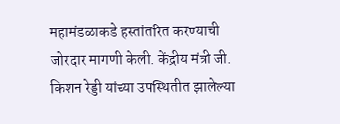महामंडळाकडे हस्तांतरित करण्याची जोरदार मागणी केली. केंद्रीय मंत्री जी. किशन रेड्डी यांच्या उपस्थितीत झालेल्या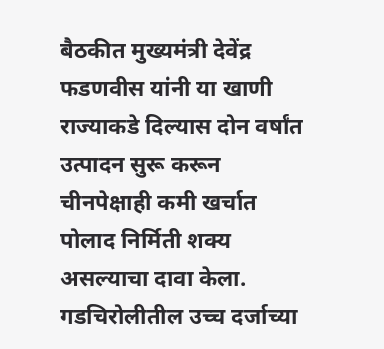बैठकीत मुख्यमंत्री देवेंद्र फडणवीस यांनी या खाणी राज्याकडे दिल्यास दोन वर्षांत उत्पादन सुरू करून चीनपेक्षाही कमी खर्चात पोलाद निर्मिती शक्य असल्याचा दावा केला. गडचिरोलीतील उच्च दर्जाच्या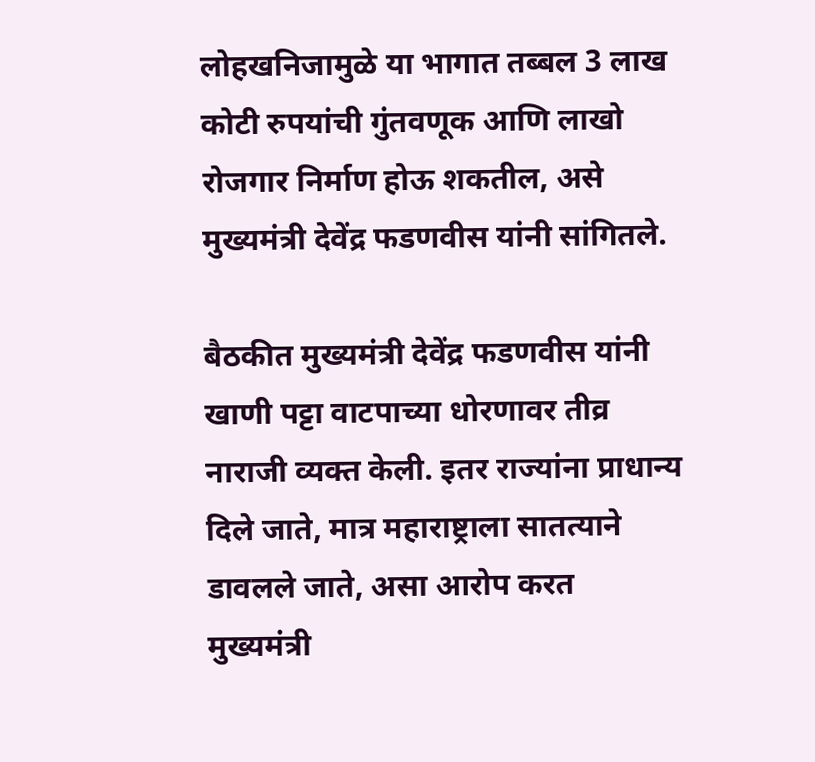लोहखनिजामुळे या भागात तब्बल 3 लाख कोटी रुपयांची गुंतवणूक आणि लाखो रोजगार निर्माण होऊ शकतील, असे मुख्यमंत्री देवेंद्र फडणवीस यांनी सांगितले.

बैठकीत मुख्यमंत्री देवेंद्र फडणवीस यांनी खाणी पट्टा वाटपाच्या धोरणावर तीव्र नाराजी व्यक्त केली. इतर राज्यांना प्राधान्य दिले जाते, मात्र महाराष्ट्राला सातत्याने डावलले जाते, असा आरोप करत मुख्यमंत्री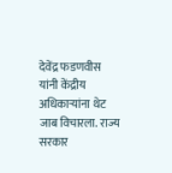देवेंद्र फडणवीस यांनी केंद्रीय अधिकाऱ्यांना थेट जाब विचारला. राज्य सरकार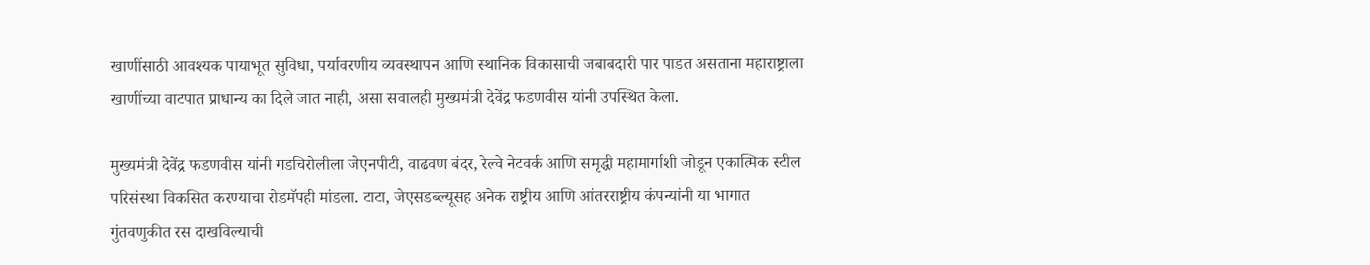खाणींसाठी आवश्यक पायाभूत सुविधा, पर्यावरणीय व्यवस्थापन आणि स्थानिक विकासाची जबाबदारी पार पाडत असताना महाराष्ट्राला खाणींच्या वाटपात प्राधान्य का दिले जात नाही, असा सवालही मुख्यमंत्री देवेंद्र फडणवीस यांनी उपस्थित केला.

मुख्यमंत्री देवेंद्र फडणवीस यांनी गडचिरोलीला जेएनपीटी, वाढवण बंदर, रेल्वे नेटवर्क आणि समृद्धी महामार्गाशी जोडून एकात्मिक स्टील परिसंस्था विकसित करण्याचा रोडमॅपही मांडला. टाटा, जेएसडब्ल्यूसह अनेक राष्ट्रीय आणि आंतरराष्ट्रीय कंपन्यांनी या भागात गुंतवणुकीत रस दाखविल्याची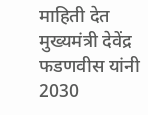माहिती देत मुख्यमंत्री देवेंद्र फडणवीस यांनी 2030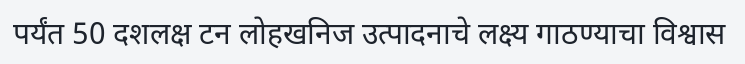पर्यंत 50 दशलक्ष टन लोहखनिज उत्पादनाचे लक्ष्य गाठण्याचा विश्वास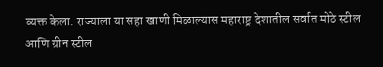व्यक्त केला. राज्याला या सहा खाणी मिळाल्यास महाराष्ट्र देशातील सर्वात मोठे स्टील आणि ग्रीन स्टील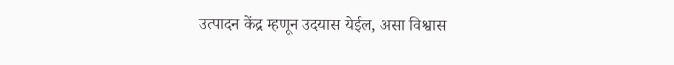उत्पादन केंद्र म्हणून उदयास येईल, असा विश्वास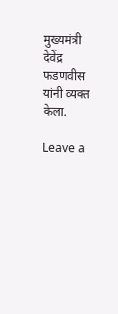मुख्यमंत्री देवेंद्र फडणवीस यांनी व्यक्त केला.

Leave a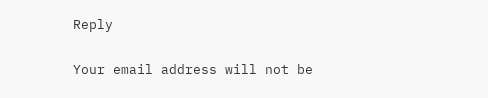Reply

Your email address will not be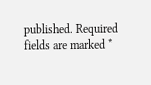published. Required fields are marked *